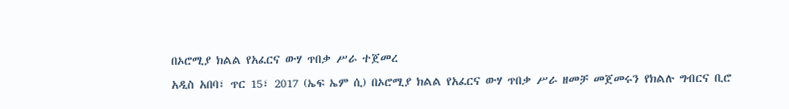በኦሮሚያ ክልል የአፈርና ውሃ ጥበቃ ሥራ ተጀመረ
አዲስ አበባ፣ ጥር 15፣ 2017 (ኤፍ ኤም ሲ) በኦሮሚያ ክልል የአፈርና ውሃ ጥበቃ ሥራ ዘመቻ መጀመሩን የክልሉ ግብርና ቢሮ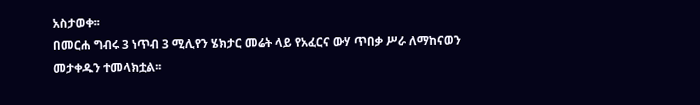አስታወቀ፡፡
በመርሐ ግብሩ 3 ነጥብ 3 ሚሊየን ሄክታር መሬት ላይ የአፈርና ውሃ ጥበቃ ሥራ ለማከናወን መታቀዱን ተመላክቷል፡፡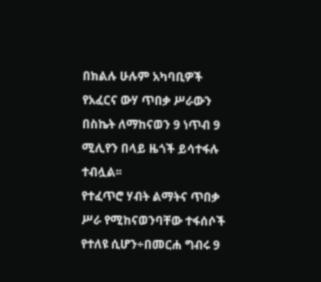በክልሉ ሁሉም አካባቢዎች የአፈርና ውሃ ጥበቃ ሥራውን በስኬት ለማከናወን 9 ነጥብ 9 ሚሊየን በላይ ዜጎች ይሳተፋሉ ተብሏል፡፡
የተፈጥሮ ሃብት ልማትና ጥበቃ ሥራ የሚከናወንባቸው ተፋሰሶች የተለዩ ሲሆን÷በመርሐ ግብሩ 9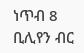ነጥብ 8 ቢሊየን ብር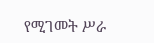የሚገመት ሥራ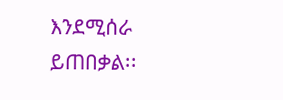እንደሚሰራ ይጠበቃል፡፡